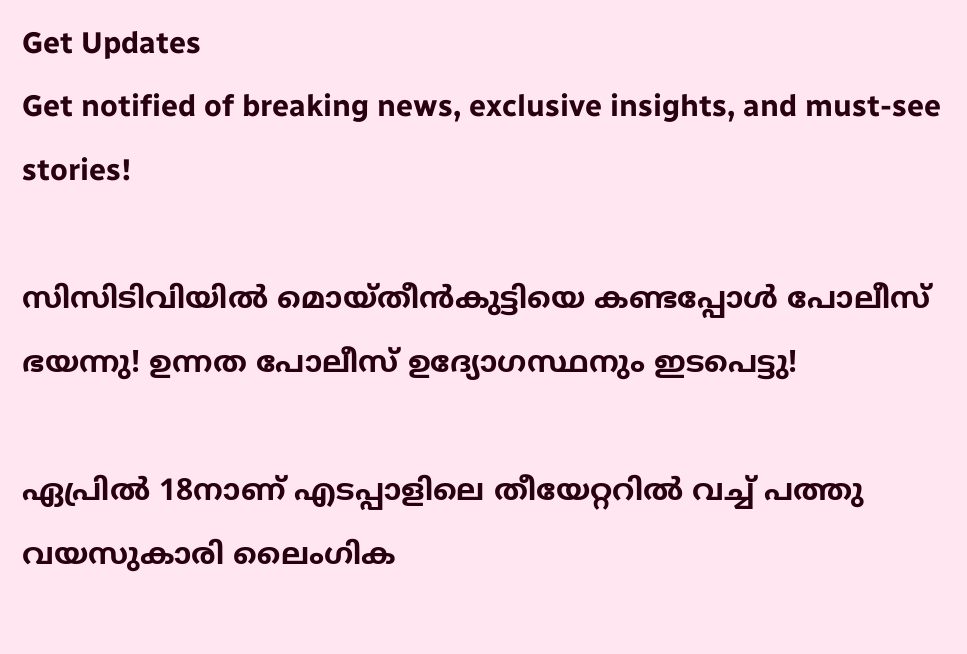Get Updates
Get notified of breaking news, exclusive insights, and must-see stories!

സിസിടിവിയിൽ മൊയ്തീൻകുട്ടിയെ കണ്ടപ്പോൾ പോലീസ് ഭയന്നു! ഉന്നത പോലീസ് ഉദ്യോഗസ്ഥനും ഇടപെട്ടു!

ഏപ്രിൽ 18നാണ് എടപ്പാളിലെ തീയേറ്ററിൽ വച്ച് പത്തു വയസുകാരി ലൈംഗിക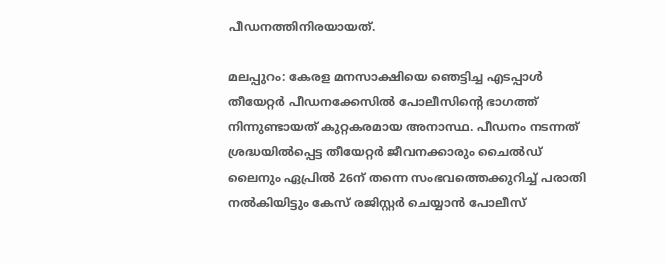പീഡനത്തിനിരയായത്.

മലപ്പുറം: കേരള മനസാക്ഷിയെ ഞെട്ടിച്ച എടപ്പാൾ തീയേറ്റർ പീഡനക്കേസിൽ പോലീസിന്റെ ഭാഗത്ത് നിന്നുണ്ടായത് കുറ്റകരമായ അനാസ്ഥ. പീഡനം നടന്നത് ശ്രദ്ധയിൽപ്പെട്ട തീയേറ്റർ ജീവനക്കാരും ചൈൽഡ് ലൈനും ഏപ്രിൽ 26ന് തന്നെ സംഭവത്തെക്കുറിച്ച് പരാതി നൽകിയിട്ടും കേസ് രജിസ്റ്റർ ചെയ്യാൻ പോലീസ്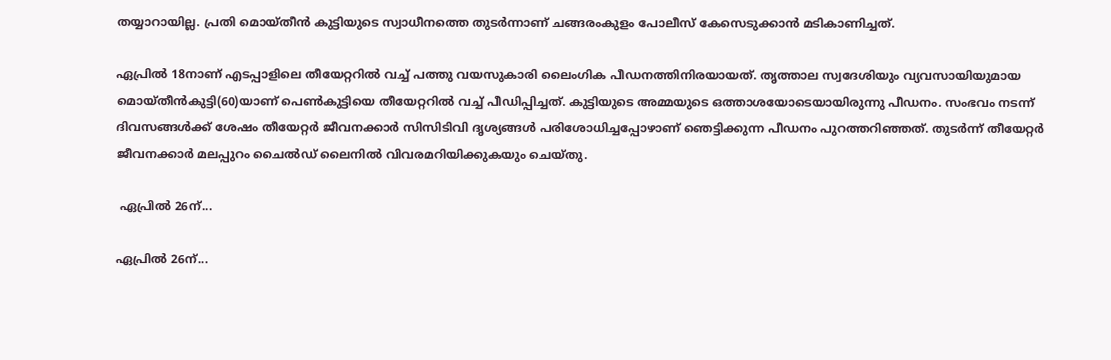തയ്യാറായില്ല. പ്രതി മൊയ്തീൻ കുട്ടിയുടെ സ്വാധീനത്തെ തുടർന്നാണ് ചങ്ങരംകുളം പോലീസ് കേസെടുക്കാൻ മടികാണിച്ചത്.

ഏപ്രിൽ 18നാണ് എടപ്പാളിലെ തീയേറ്ററിൽ വച്ച് പത്തു വയസുകാരി ലൈംഗിക പീഡനത്തിനിരയായത്. തൃത്താല സ്വദേശിയും വ്യവസായിയുമായ മൊയ്തീൻകുട്ടി(60)യാണ് പെൺകുട്ടിയെ തീയേറ്ററിൽ വച്ച് പീഡിപ്പിച്ചത്. കുട്ടിയുടെ അമ്മയുടെ ഒത്താശയോടെയായിരുന്നു പീഡനം. സംഭവം നടന്ന് ദിവസങ്ങൾക്ക് ശേഷം തീയേറ്റർ ജീവനക്കാർ സിസിടിവി ദൃശ്യങ്ങൾ പരിശോധിച്ചപ്പോഴാണ് ഞെട്ടിക്കുന്ന പീഡനം പുറത്തറിഞ്ഞത്. തുടർന്ന് തീയേറ്റർ ജീവനക്കാർ മലപ്പുറം ചൈൽഡ് ലൈനിൽ വിവരമറിയിക്കുകയും ചെയ്തു.

 ഏപ്രിൽ 26ന്...

ഏപ്രിൽ 26ന്...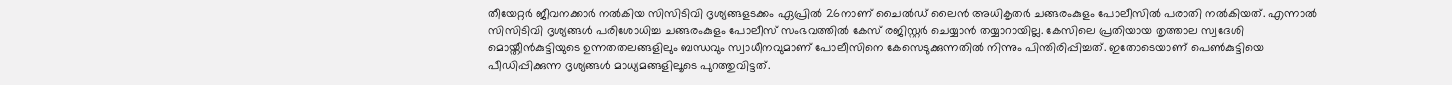തീയേറ്റർ ജീവനക്കാർ നൽകിയ സിസിടിവി ദൃശ്യങ്ങളടക്കം ഏപ്രിൽ 26നാണ് ചൈൽഡ് ലൈൻ അധികൃതർ ചങ്ങരംകുളം പോലീസിൽ പരാതി നൽകിയത്. എന്നാൽ സിസിടിവി ദൃശ്യങ്ങൾ പരിശോധിച്ച ചങ്ങരംകുളം പോലീസ് സംഭവത്തിൽ കേസ് രജിസ്റ്റർ ചെയ്യാൻ തയ്യാറായില്ല. കേസിലെ പ്രതിയായ തൃത്താല സ്വദേശി മൊയ്തീൻകുട്ടിയുടെ ഉന്നതതലങ്ങളിലും ബന്ധവും സ്വാധീനവുമാണ് പോലീസിനെ കേസെടുക്കുന്നതിൽ നിന്നും പിന്തിരിപ്പിച്ചത്. ഇതോടെയാണ് പെൺകുട്ടിയെ പീഡിപ്പിക്കുന്ന ദൃശ്യങ്ങൾ മാധ്യമങ്ങളിലൂടെ പുറത്തുവിട്ടത്.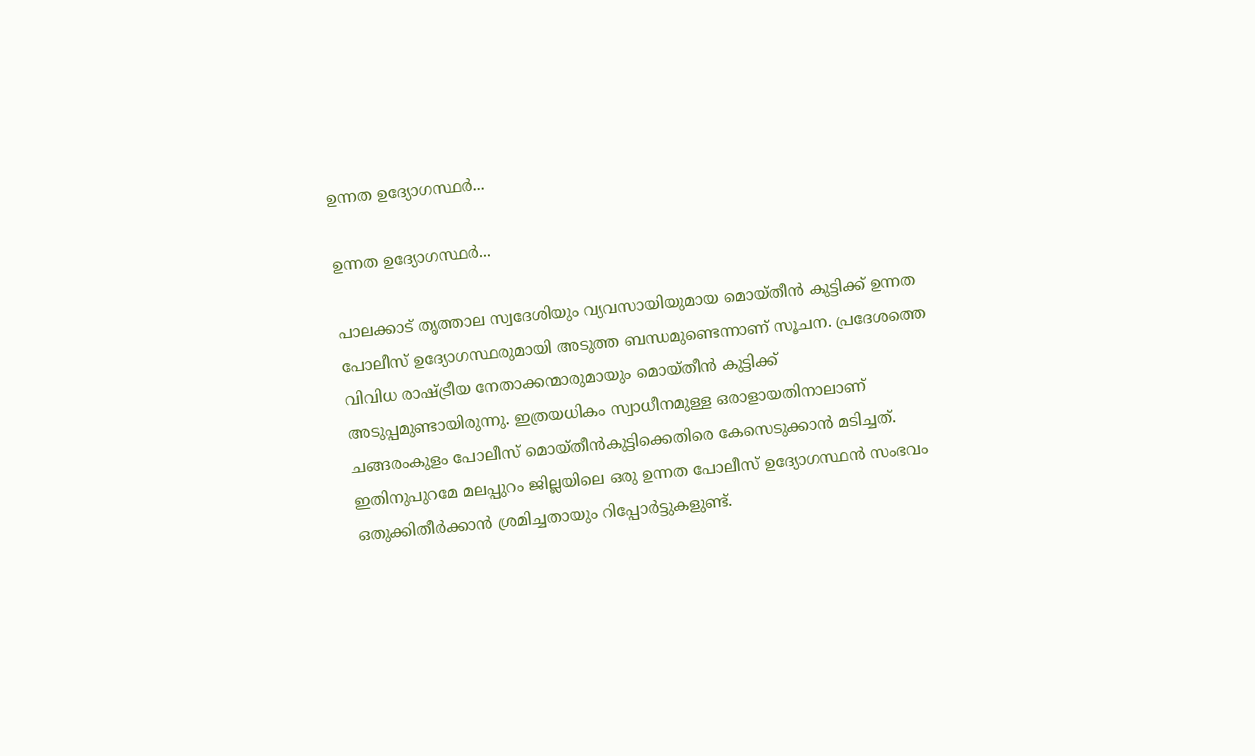ഉന്നത ഉദ്യോഗസ്ഥർ...

ഉന്നത ഉദ്യോഗസ്ഥർ...

പാലക്കാട് തൃത്താല സ്വദേശിയും വ്യവസായിയുമായ മൊയ്തീൻ കുട്ടിക്ക് ഉന്നത പോലീസ് ഉദ്യോഗസ്ഥരുമായി അടുത്ത ബന്ധമുണ്ടെന്നാണ് സൂചന. പ്രദേശത്തെ വിവിധ രാഷ്ട്രീയ നേതാക്കന്മാരുമായും മൊയ്തീൻ കുട്ടിക്ക് അടുപ്പമുണ്ടായിരുന്നു. ഇത്രയധികം സ്വാധീനമുള്ള ഒരാളായതിനാലാണ് ചങ്ങരംകുളം പോലീസ് മൊയ്തീൻകുട്ടിക്കെതിരെ കേസെടുക്കാൻ മടിച്ചത്. ഇതിനുപുറമേ മലപ്പുറം ജില്ലയിലെ ഒരു ഉന്നത പോലീസ് ഉദ്യോഗസ്ഥൻ സംഭവം ഒതുക്കിതീർക്കാൻ ശ്രമിച്ചതായും റിപ്പോർട്ടുകളുണ്ട്.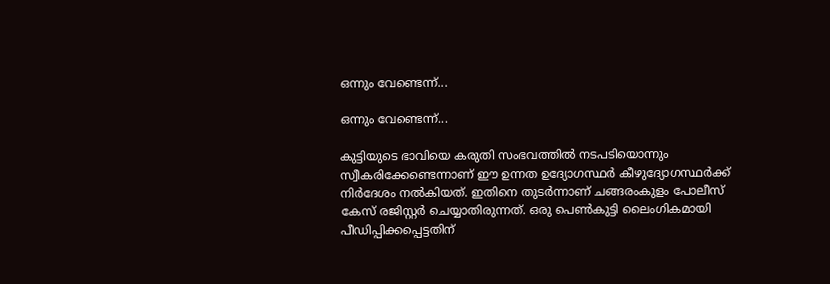ഒന്നും വേണ്ടെന്ന്...

ഒന്നും വേണ്ടെന്ന്...

കുട്ടിയുടെ ഭാവിയെ കരുതി സംഭവത്തിൽ നടപടിയൊന്നും സ്വീകരിക്കേണ്ടെന്നാണ് ഈ ഉന്നത ഉദ്യോഗസ്ഥർ കീഴുദ്യോഗസ്ഥർക്ക് നിർദേശം നൽകിയത്. ഇതിനെ തുടർന്നാണ് ചങ്ങരംകുളം പോലീസ് കേസ് രജിസ്റ്റർ ചെയ്യാതിരുന്നത്. ഒരു പെൺകുട്ടി ലൈംഗികമായി പീഡിപ്പിക്കപ്പെട്ടതിന്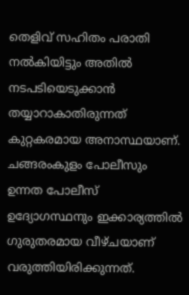തെളിവ് സഹിതം പരാതി നൽകിയിട്ടും അതിൽ നടപടിയെടുക്കാൻ തയ്യാറാകാതിരുന്നത് കുറ്റകരമായ അനാസ്ഥയാണ്. ചങ്ങരംകുളം പോലീസും ഉന്നത പോലീസ് ഉദ്യോഗസ്ഥനും ഇക്കാര്യത്തിൽ ഗുരുതരമായ വീഴ്ചയാണ് വരുത്തിയിരിക്കുന്നത്.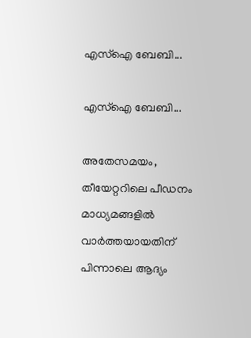എസ്ഐ ബേബി...

എസ്ഐ ബേബി...

അതേസമയം, തീയേറ്ററിലെ പീഡനം മാധ്യമങ്ങളിൽ വാർത്തയായതിന് പിന്നാലെ ആദ്യം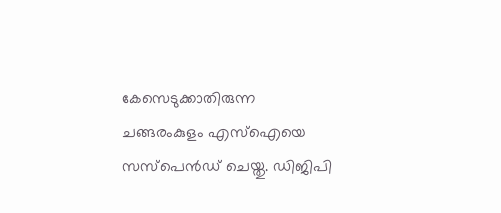കേസെടുക്കാതിരുന്ന ചങ്ങരംകുളം എസ്ഐയെ സസ്പെൻഡ് ചെയ്തു. ഡിജിപി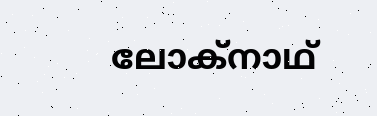ലോക്നാഥ്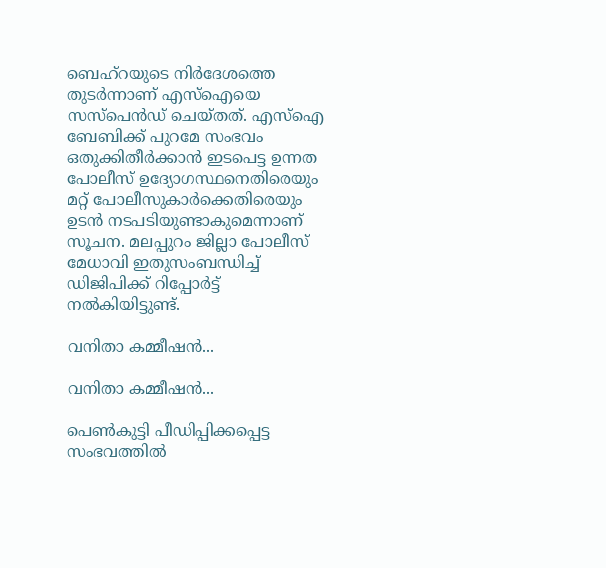ബെഹ്റയുടെ നിർദേശത്തെ തുടർന്നാണ് എസ്ഐയെ സസ്പെൻഡ് ചെയ്തത്. എസ്ഐ ബേബിക്ക് പുറമേ സംഭവം ഒതുക്കിതീർക്കാൻ ഇടപെട്ട ഉന്നത പോലീസ് ഉദ്യോഗസ്ഥനെതിരെയും മറ്റ് പോലീസുകാർക്കെതിരെയും ഉടൻ നടപടിയുണ്ടാകുമെന്നാണ് സൂചന. മലപ്പുറം ജില്ലാ പോലീസ് മേധാവി ഇതുസംബന്ധിച്ച് ഡിജിപിക്ക് റിപ്പോർട്ട് നൽകിയിട്ടുണ്ട്.

വനിതാ കമ്മീഷൻ...

വനിതാ കമ്മീഷൻ...

പെൺകുട്ടി പീഡിപ്പിക്കപ്പെട്ട സംഭവത്തിൽ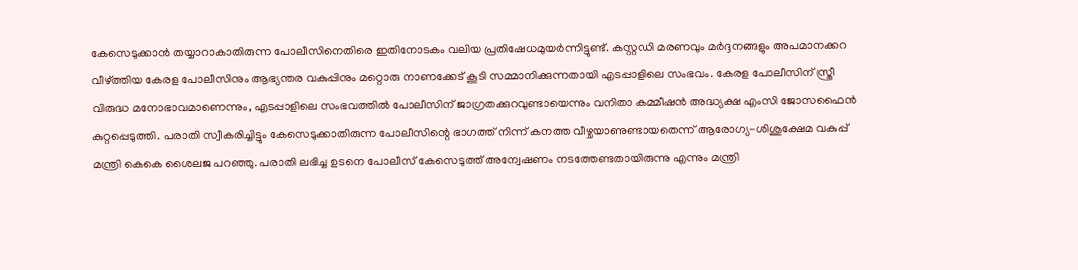കേസെടുക്കാൻ തയ്യാറാകാതിരുന്ന പോലീസിനെതിരെ ഇതിനോടകം വലിയ പ്രതിഷേധമുയർന്നിട്ടുണ്ട്. കസ്റ്റഡി മരണവും മർദ്ദനങ്ങളും അപമാനക്കറ വീഴ്ത്തിയ കേരള പോലീസിനും ആഭ്യന്തര വകുപ്പിനും മറ്റൊരു നാണക്കേട് കൂടി സമ്മാനിക്കുന്നതായി എടപ്പാളിലെ സംഭവം. കേരള പോലീസിന് സ്ത്രീ വിരുദ്ധ മനോഭാവമാണെന്നും, എടപ്പാളിലെ സംഭവത്തിൽ പോലീസിന് ജാഗ്രതക്കുറവുണ്ടായെന്നും വനിതാ കമ്മീഷൻ അദ്ധ്യക്ഷ എംസി ജോസഫൈൻ കുറ്റപ്പെടുത്തി. പരാതി സ്വീകരിച്ചിട്ടും കേസെടുക്കാതിരുന്ന പോലീസിന്റെ ഭാഗത്ത് നിന്ന് കനത്ത വീഴ്ചയാണുണ്ടായതെന്ന് ആരോഗ്യ-ശിശുക്ഷേമ വകുപ്പ് മന്ത്രി കെകെ ശൈലജ പറഞ്ഞു. പരാതി ലഭിച്ച ഉടനെ പോലീസ് കേസെടുത്ത് അന്വേഷണം നടത്തേണ്ടതായിരുന്നു എന്നും മന്ത്രി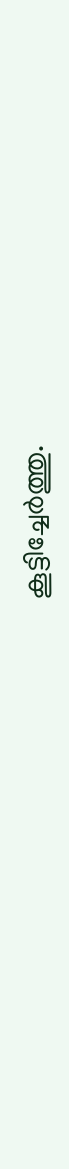കൂട്ടിച്ചേർത്തു.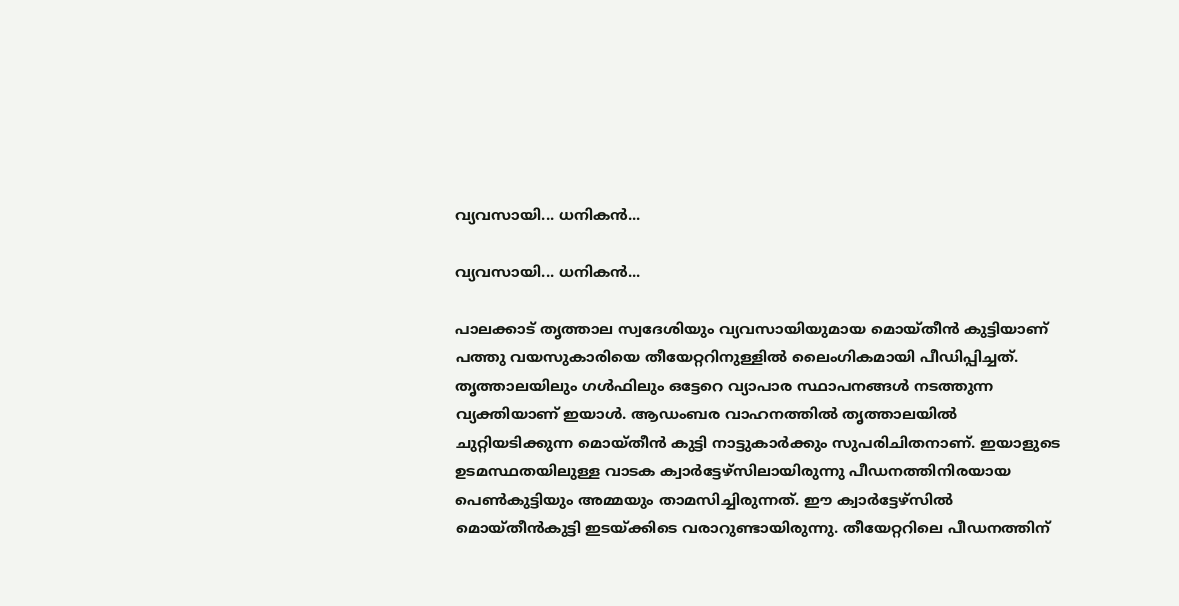വ്യവസായി... ധനികൻ...

വ്യവസായി... ധനികൻ...

പാലക്കാട് തൃത്താല സ്വദേശിയും വ്യവസായിയുമായ മൊയ്തീൻ കുട്ടിയാണ് പത്തു വയസുകാരിയെ തീയേറ്ററിനുള്ളിൽ ലൈംഗികമായി പീഡിപ്പിച്ചത്. തൃത്താലയിലും ഗൾഫിലും ഒട്ടേറെ വ്യാപാര സ്ഥാപനങ്ങൾ നടത്തുന്ന വ്യക്തിയാണ് ഇയാൾ. ആഡംബര വാഹനത്തിൽ തൃത്താലയിൽ ചുറ്റിയടിക്കുന്ന മൊയ്തീൻ കുട്ടി നാട്ടുകാർക്കും സുപരിചിതനാണ്. ഇയാളുടെ ഉടമസ്ഥതയിലുള്ള വാടക ക്വാർട്ടേഴ്സിലായിരുന്നു പീഡനത്തിനിരയായ പെൺകുട്ടിയും അമ്മയും താമസിച്ചിരുന്നത്. ഈ ക്വാർട്ടേഴ്സിൽ മൊയ്തീൻകുട്ടി ഇടയ്ക്കിടെ വരാറുണ്ടായിരുന്നു. തീയേറ്ററിലെ പീഡനത്തിന്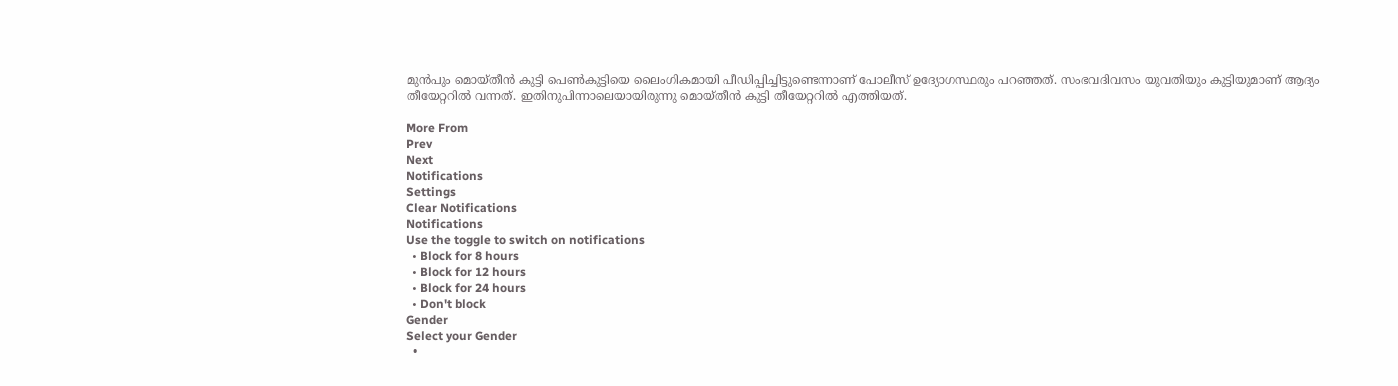മുൻപും മൊയ്തീൻ കുട്ടി പെൺകുട്ടിയെ ലൈംഗികമായി പീഡിപ്പിച്ചിട്ടുണ്ടെന്നാണ് പോലീസ് ഉദ്യോഗസ്ഥരും പറഞ്ഞത്. സംഭവദിവസം യുവതിയും കുട്ടിയുമാണ് ആദ്യം തീയേറ്ററിൽ വന്നത്. ഇതിനുപിന്നാലെയായിരുന്നു മൊയ്തീൻ കുട്ടി തീയേറ്ററിൽ എത്തിയത്.

More From
Prev
Next
Notifications
Settings
Clear Notifications
Notifications
Use the toggle to switch on notifications
  • Block for 8 hours
  • Block for 12 hours
  • Block for 24 hours
  • Don't block
Gender
Select your Gender
  •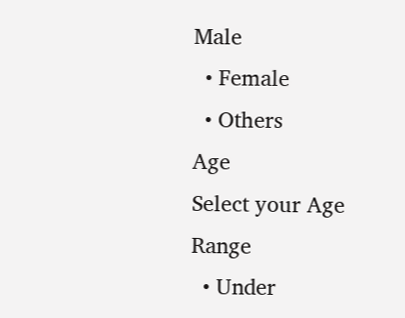Male
  • Female
  • Others
Age
Select your Age Range
  • Under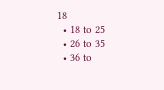18
  • 18 to 25
  • 26 to 35
  • 36 to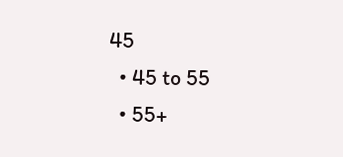45
  • 45 to 55
  • 55+